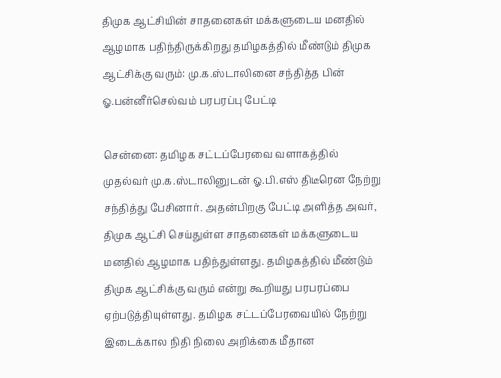திமுக ஆட்சியின் சாதனைகள் மக்களுடைய மனதில் ஆழமாக பதிந்திருக்கிறது தமிழகத்தில் மீண்டும் திமுக ஆட்சிக்கு வரும்: மு.க.ஸ்டாலினை சந்தித்த பின் ஓ.பன்னீர்செல்வம் பரபரப்பு பேட்டி

சென்னை: தமிழக சட்டப்பேரவை வளாகத்தில் முதல்வர் மு.க.ஸ்டாலினுடன் ஓ.பி.எஸ் திடீரென நேற்று சந்தித்து பேசினார். அதன்பிறகு பேட்டி அளித்த அவர், திமுக ஆட்சி செய்துள்ள சாதனைகள் மக்களுடைய மனதில் ஆழமாக பதிந்துள்ளது. தமிழகத்தில் மீண்டும் திமுக ஆட்சிக்கு வரும் என்று கூறியது பரபரப்பை ஏற்படுத்தியுள்ளது. தமிழக சட்டப்பேரவையில் நேற்று இடைக்கால நிதி நிலை அறிக்கை மீதான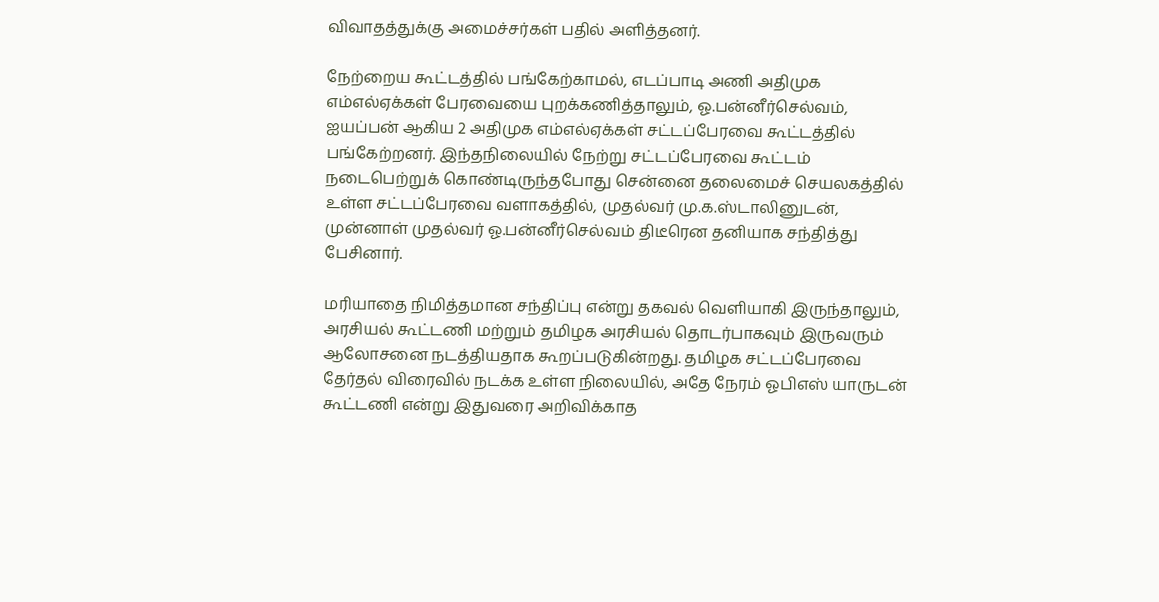விவாதத்துக்கு அமைச்சர்கள் பதில் அளித்தனர்.

நேற்றைய கூட்டத்தில் பங்கேற்காமல், எடப்பாடி அணி அதிமுக எம்எல்ஏக்கள் பேரவையை புறக்கணித்தாலும், ஓ.பன்னீர்செல்வம், ஐயப்பன் ஆகிய 2 அதிமுக எம்எல்ஏக்கள் சட்டப்பேரவை கூட்டத்தில் பங்கேற்றனர். இந்தநிலையில் நேற்று சட்டப்பேரவை கூட்டம் நடைபெற்றுக் கொண்டிருந்தபோது சென்னை தலைமைச் செயலகத்தில் உள்ள சட்டப்பேரவை வளாகத்தில், முதல்வர் மு.க.ஸ்டாலினுடன், முன்னாள் முதல்வர் ஓ.பன்னீர்செல்வம் திடீரென தனியாக சந்தித்து பேசினார்.

மரியாதை நிமித்தமான சந்திப்பு என்று தகவல் வெளியாகி இருந்தாலும், அரசியல் கூட்டணி மற்றும் தமிழக அரசியல் தொடர்பாகவும் இருவரும் ஆலோசனை நடத்தியதாக கூறப்படுகின்றது. தமிழக சட்டப்பேரவை தேர்தல் விரைவில் நடக்க உள்ள நிலையில், அதே நேரம் ஓபிஎஸ் யாருடன் கூட்டணி என்று இதுவரை அறிவிக்காத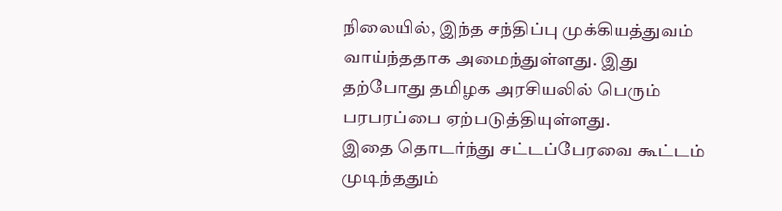நிலையில், இந்த சந்திப்பு முக்கியத்துவம் வாய்ந்ததாக அமைந்துள்ளது. இது தற்போது தமிழக அரசியலில் பெரும் பரபரப்பை ஏற்படுத்தியுள்ளது.
இதை தொடர்ந்து சட்டப்பேரவை கூட்டம் முடிந்ததும்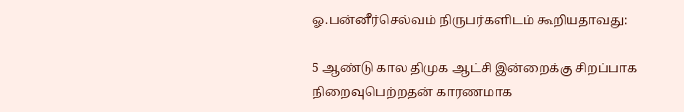ஓ.பன்னீர்செல்வம் நிருபர்களிடம் கூறியதாவது:

5 ஆண்டு கால திமுக ஆட்சி இன்றைக்கு சிறப்பாக நிறைவுபெற்றதன் காரணமாக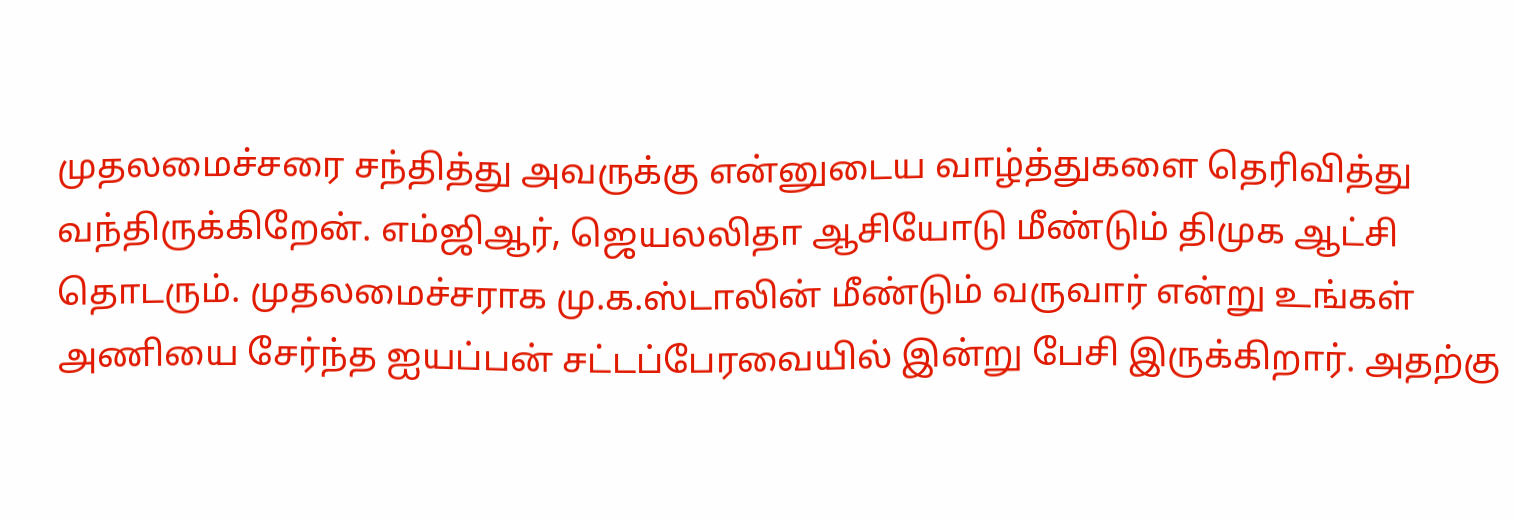முதலமைச்சரை சந்தித்து அவருக்கு என்னுடைய வாழ்த்துகளை தெரிவித்து வந்திருக்கிறேன். எம்ஜிஆர், ஜெயலலிதா ஆசியோடு மீண்டும் திமுக ஆட்சி தொடரும். முதலமைச்சராக மு.க.ஸ்டாலின் மீண்டும் வருவார் என்று உங்கள் அணியை சேர்ந்த ஐயப்பன் சட்டப்பேரவையில் இன்று பேசி இருக்கிறார். அதற்கு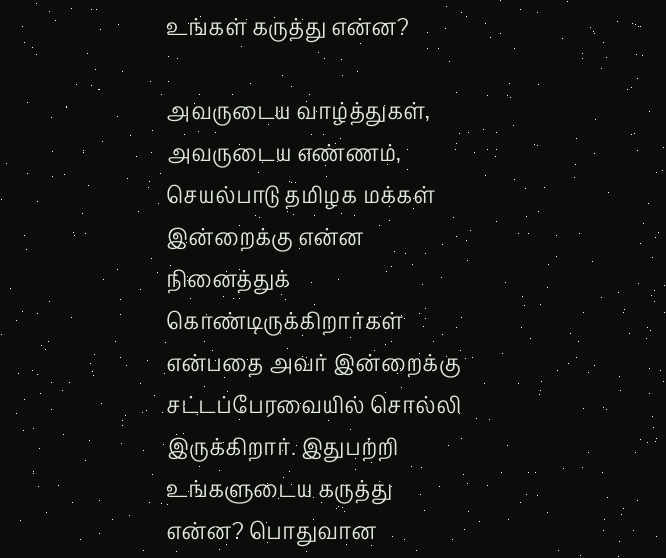உங்கள் கருத்து என்ன?

அவருடைய வாழ்த்துகள், அவருடைய எண்ணம், செயல்பாடு தமிழக மக்கள் இன்றைக்கு என்ன நினைத்துக் கொண்டிருக்கிறார்கள் என்பதை அவர் இன்றைக்கு சட்டப்பேரவையில் சொல்லி இருக்கிறார். இதுபற்றி உங்களுடைய கருத்து என்ன? பொதுவான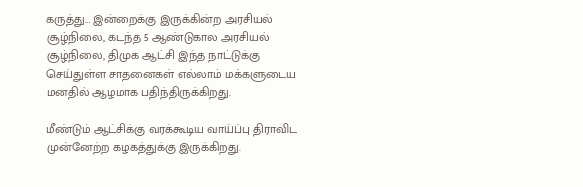கருத்து… இன்றைக்கு இருக்கின்ற அரசியல் சூழ்நிலை, கடந்த 5 ஆண்டுகால அரசியல் சூழ்நிலை, திமுக ஆட்சி இந்த நாட்டுக்கு செய்துள்ள சாதனைகள் எல்லாம் மக்களுடைய மனதில் ஆழமாக பதிந்திருக்கிறது.

மீண்டும் ஆட்சிக்கு வரக்கூடிய வாய்ப்பு திராவிட முன்னேற்ற கழகத்துக்கு இருக்கிறது.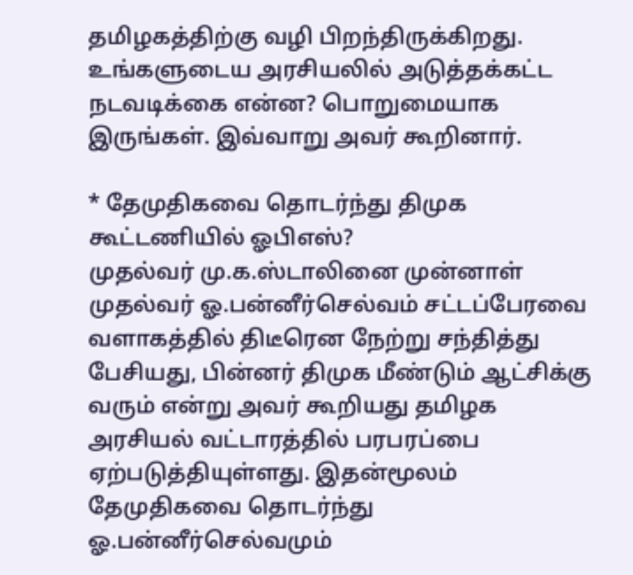தமிழகத்திற்கு வழி பிறந்திருக்கிறது. உங்களுடைய அரசியலில் அடுத்தக்கட்ட நடவடிக்கை என்ன? பொறுமையாக இருங்கள். இவ்வாறு அவர் கூறினார்.

* தேமுதிகவை தொடர்ந்து திமுக கூட்டணியில் ஓபிஎஸ்?
முதல்வர் மு.க.ஸ்டாலினை முன்னாள் முதல்வர் ஓ.பன்னீர்செல்வம் சட்டப்பேரவை வளாகத்தில் திடீரென நேற்று சந்தித்து பேசியது, பின்னர் திமுக மீண்டும் ஆட்சிக்கு வரும் என்று அவர் கூறியது தமிழக அரசியல் வட்டாரத்தில் பரபரப்பை ஏற்படுத்தியுள்ளது. இதன்மூலம் தேமுதிகவை தொடர்ந்து ஓ.பன்னீர்செல்வமும்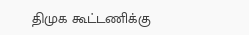திமுக கூட்டணிக்கு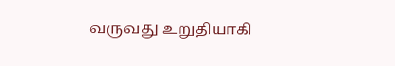வருவது உறுதியாகி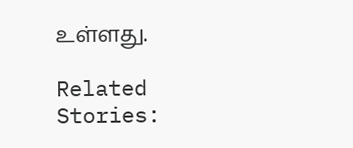உள்ளது.

Related Stories: